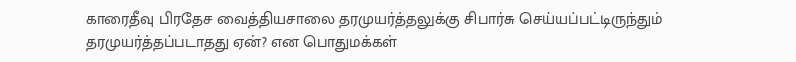காரைதீவு பிரதேச வைத்தியசாலை தரமுயர்த்தலுக்கு சிபார்சு செய்யப்பட்டிருந்தும் தரமுயர்த்தப்படாதது ஏன்? என பொதுமக்கள்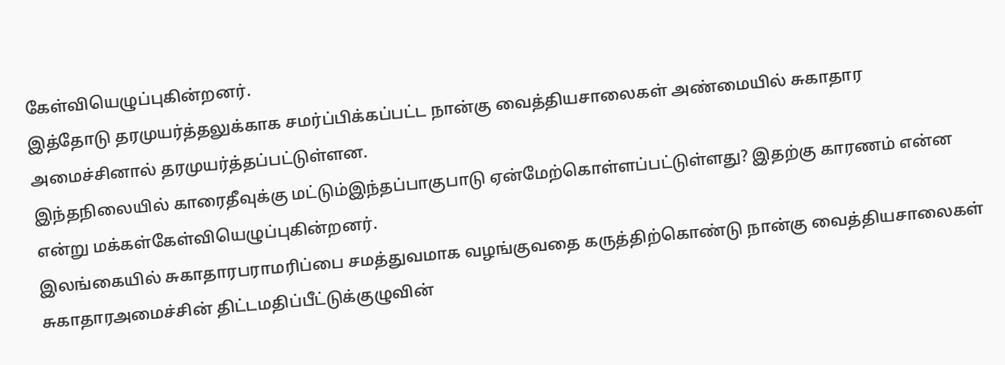கேள்வியெழுப்புகின்றனர்.
இத்தோடு தரமுயர்த்தலுக்காக சமர்ப்பிக்கப்பட்ட நான்கு வைத்தியசாலைகள் அண்மையில் சுகாதார அமைச்சினால் தரமுயர்த்தப்பட்டுள்ளன.
இந்தநிலையில் காரைதீவுக்கு மட்டும்இந்தப்பாகுபாடு ஏன்மேற்கொள்ளப்பட்டுள்ளது? இதற்கு காரணம் என்ன என்று மக்கள்கேள்வியெழுப்புகின்றனர்.
இலங்கையில் சுகாதாரபராமரிப்பை சமத்துவமாக வழங்குவதை கருத்திற்கொண்டு நான்கு வைத்தியசாலைகள் சுகாதாரஅமைச்சின் திட்டமதிப்பீட்டுக்குழுவின்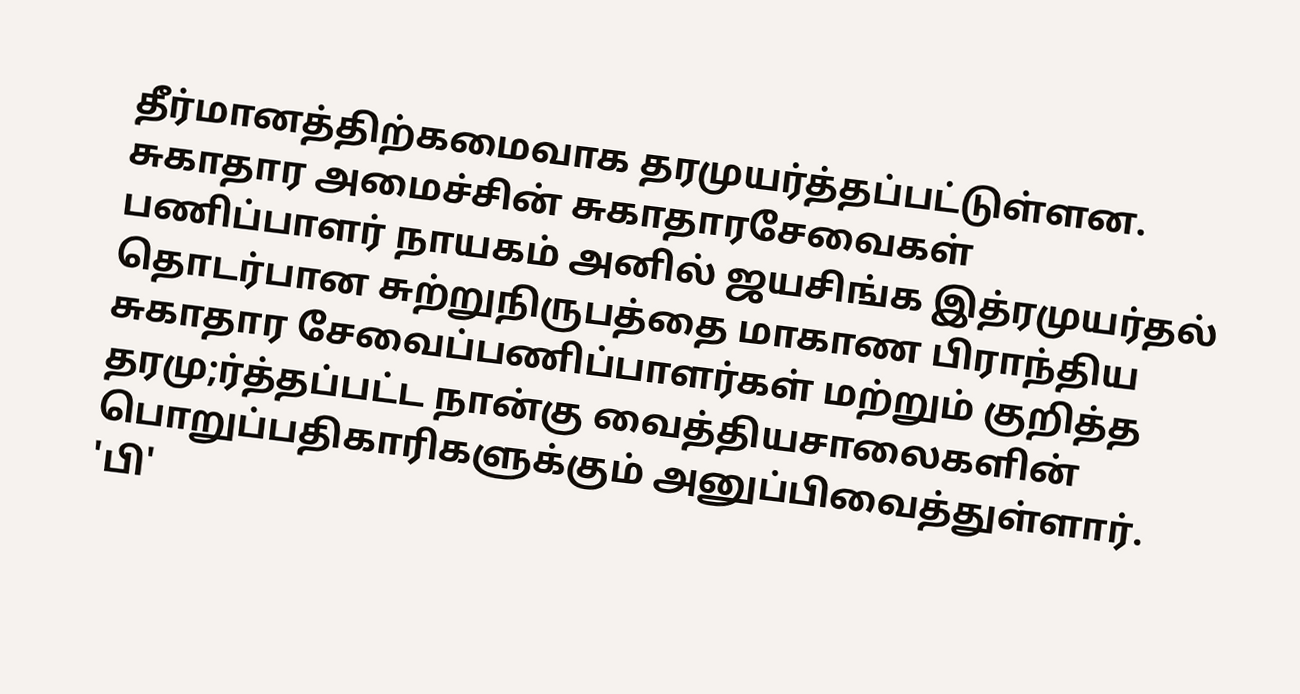தீர்மானத்திற்கமைவாக தரமுயர்த்தப்பட்டுள்ளன.
சுகாதார அமைச்சின் சுகாதாரசேவைகள் பணிப்பாளர் நாயகம் அனில் ஜயசிங்க இத்ரமுயர்தல் தொடர்பான சுற்றுநிருபத்தை மாகாண பிராந்திய சுகாதார சேவைப்பணிப்பாளர்கள் மற்றும் குறித்த தரமு;ர்த்தப்பட்ட நான்கு வைத்தியசாலைகளின் பொறுப்பதிகாரிகளுக்கும் அனுப்பிவைத்துள்ளார்.
'பி'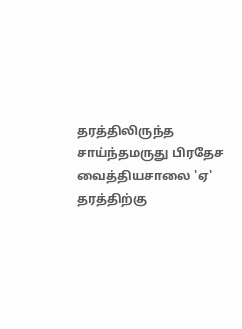தரத்திலிருந்த சாய்ந்தமருது பிரதேச வைத்தியசாலை 'ஏ' தரத்திற்கு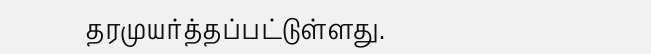தரமுயர்த்தப்பட்டுள்ளது.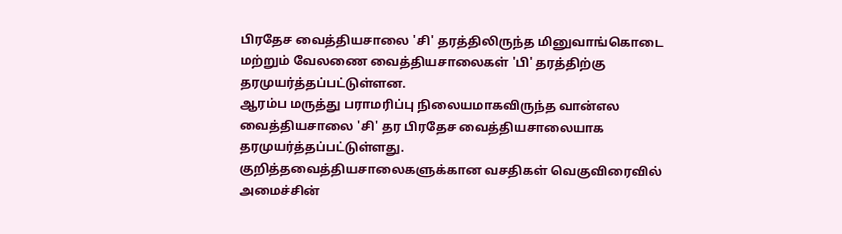பிரதேச வைத்தியசாலை 'சி' தரத்திலிருந்த மினுவாங்கொடை மற்றும் வேலணை வைத்தியசாலைகள் 'பி' தரத்திற்கு தரமுயர்த்தப்பட்டுள்ளன.
ஆரம்ப மருத்து பராமரிப்பு நிலையமாகவிருந்த வான்எல வைத்தியசாலை 'சி' தர பிரதேச வைத்தியசாலையாக தரமுயர்த்தப்பட்டுள்ளது.
குறித்தவைத்தியசாலைகளுக்கான வசதிகள் வெகுவிரைவில் அமைச்சின்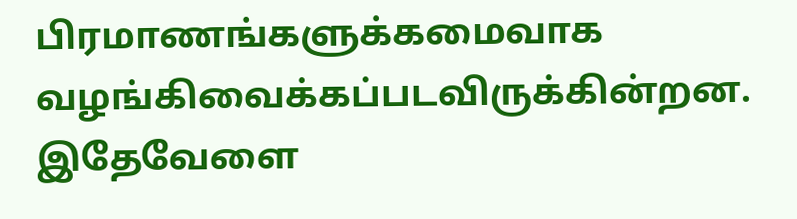பிரமாணங்களுக்கமைவாக வழங்கிவைக்கப்படவிருக்கின்றன.
இதேவேளை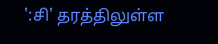':சி' தரத்திலுள்ள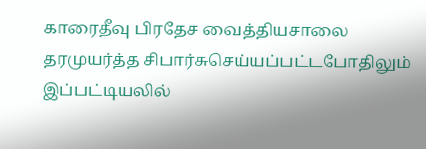காரைதீவு பிரதேச வைத்தியசாலை தரமுயர்த்த சிபார்சுசெய்யப்பட்டபோதிலும் இப்பட்டியலில்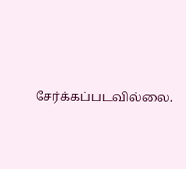சேர்க்கப்படவில்லை.